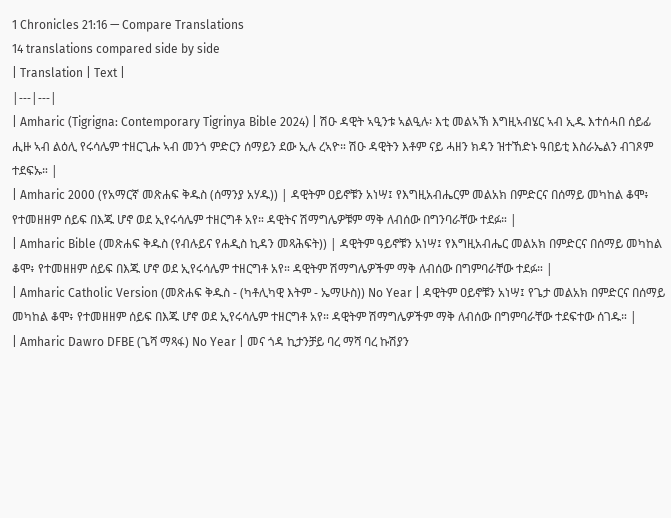1 Chronicles 21:16 — Compare Translations
14 translations compared side by side
| Translation | Text |
|---|---|
| Amharic (Tigrigna: Contemporary Tigrinya Bible 2024) | ሽዑ ዳዊት ኣዒንቱ ኣልዒሉ፡ እቲ መልኣኽ እግዚኣብሄር ኣብ ኢዱ እተሰሓበ ሰይፊ ሒዙ ኣብ ልዕሊ የሩሳሌም ተዘርጊሑ ኣብ መንጎ ምድርን ሰማይን ደው ኢሉ ረኣዮ። ሽዑ ዳዊትን እቶም ናይ ሓዘን ክዳን ዝተኸድኑ ዓበይቲ እስራኤልን ብገጾም ተደፍኡ። |
| Amharic 2000 (የአማርኛ መጽሐፍ ቅዱስ (ሰማንያ አሃዱ)) | ዳዊትም ዐይኖቹን አነሣ፤ የእግዚአብሔርም መልአክ በምድርና በሰማይ መካከል ቆሞ፥ የተመዘዘም ሰይፍ በእጁ ሆኖ ወደ ኢየሩሳሌም ተዘርግቶ አየ። ዳዊትና ሽማግሌዎቹም ማቅ ለብሰው በግንባራቸው ተደፉ። |
| Amharic Bible (መጽሐፍ ቅዱስ (የብሉይና የሐዲስ ኪዳን መጻሕፍት)) | ዳዊትም ዓይኖቹን አነሣ፤ የእግዚአብሔር መልአክ በምድርና በሰማይ መካከል ቆሞ፥ የተመዘዘም ሰይፍ በእጁ ሆኖ ወደ ኢየሩሳሌም ተዘርግቶ አየ። ዳዊትም ሽማግሌዎችም ማቅ ለብሰው በግምባራቸው ተደፉ። |
| Amharic Catholic Version (መጽሐፍ ቅዱስ - (ካቶሊካዊ እትም - ኤማሁስ)) No Year | ዳዊትም ዐይኖቹን አነሣ፤ የጌታ መልአክ በምድርና በሰማይ መካከል ቆሞ፥ የተመዘዘም ሰይፍ በእጁ ሆኖ ወደ ኢየሩሳሌም ተዘርግቶ አየ። ዳዊትም ሽማግሌዎችም ማቅ ለብሰው በግምባራቸው ተደፍተው ሰገዱ። |
| Amharic Dawro DFBE (ጌሻ ማጻፋ) No Year | መና ጎዳ ኪታንቻይ ባረ ማሻ ባረ ኩሽያን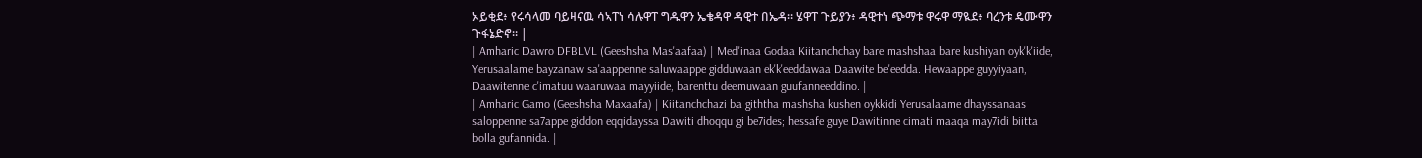ኦይቂደ፥ የሩሳላመ ባይዛናዉ ሳኣፐነ ሳሉዋፐ ግዱዋን ኤቄዳዋ ዳዊተ በኤዳ። ሄዋፐ ጉይያን፥ ዳዊተነ ጭማቱ ዋሩዋ ማዪደ፥ ባረንቱ ዴሙዋን ጉፋኔድኖ። |
| Amharic Dawro DFBLVL (Geeshsha Mas'aafaa) | Med'inaa Godaa Kiitanchchay bare mashshaa bare kushiyan oyk'k'iide, Yerusaalame bayzanaw sa'aappenne saluwaappe gidduwaan ek'k'eeddawaa Daawite be'eedda. Hewaappe guyyiyaan, Daawitenne c'imatuu waaruwaa mayyiide, barenttu deemuwaan guufanneeddino. |
| Amharic Gamo (Geeshsha Maxaafa) | Kiitanchchazi ba giththa mashsha kushen oykkidi Yerusalaame dhayssanaas saloppenne sa7appe giddon eqqidayssa Dawiti dhoqqu gi be7ides; hessafe guye Dawitinne cimati maaqa may7idi biitta bolla gufannida. |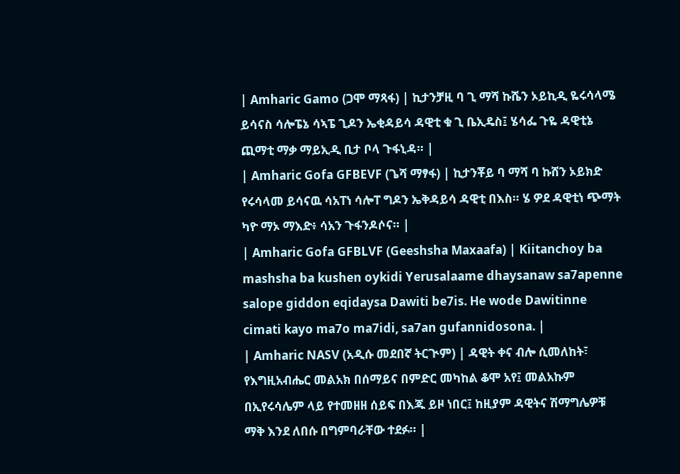| Amharic Gamo (ጋሞ ማጻፋ) | ኪታንቻዚ ባ ጊ ማሻ ኩሼን ኦይኪዲ ዬሩሳላሜ ይሳናስ ሳሎፔኔ ሳኣፔ ጊዶን ኤቂዳይሳ ዳዊቲ ቁ ጊ ቤኢዴስ፤ ሄሳፌ ጉዬ ዳዊቲኔ ጪማቲ ማቃ ማይኢዲ ቢታ ቦላ ጉፋኒዳ። |
| Amharic Gofa GFBEVF (ጌሻ ማፃፋ) | ኪታንቾይ ባ ማሻ ባ ኩሸን ኦይክድ የሩሳላመ ይሳናዉ ሳአፐነ ሳሎፐ ግዶን ኤቅዳይሳ ዳዊቲ በእስ። ሄ ዎደ ዳዊቲነ ጭማት ካዮ ማኦ ማእድ፥ ሳአን ጉፋንዶሶና። |
| Amharic Gofa GFBLVF (Geeshsha Maxaafa) | Kiitanchoy ba mashsha ba kushen oykidi Yerusalaame dhaysanaw sa7apenne salope giddon eqidaysa Dawiti be7is. He wode Dawitinne cimati kayo ma7o ma7idi, sa7an gufannidosona. |
| Amharic NASV (አዲሱ መደበኛ ትርጒም) | ዳዊት ቀና ብሎ ሲመለከት፣ የእግዚአብሔር መልአክ በሰማይና በምድር መካከል ቆሞ አየ፤ መልአኩም በኢየሩሳሌም ላይ የተመዘዘ ሰይፍ በእጁ ይዞ ነበር፤ ከዚያም ዳዊትና ሽማግሌዎቹ ማቅ እንደ ለበሱ በግምባራቸው ተደፉ። |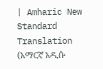| Amharic New Standard Translation (አማርኛ አዲሱ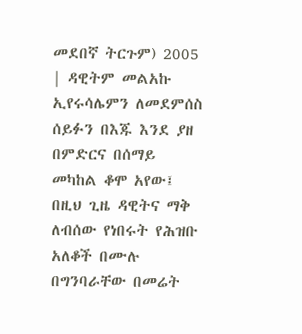መደበኛ ትርጉም) 2005 | ዳዊትም መልአኩ ኢየሩሳሌምን ለመደምሰስ ሰይፉን በእጁ እንደ ያዘ በምድርና በሰማይ መካከል ቆሞ አየው፤ በዚህ ጊዜ ዳዊትና ማቅ ለብሰው የነበሩት የሕዝቡ አለቆች በሙሉ በግንባራቸው በመሬት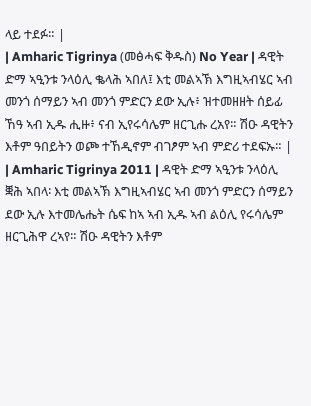ላይ ተደፉ። |
| Amharic Tigrinya (መፅሓፍ ቅዱስ) No Year | ዳዊት ድማ ኣዒንቱ ንላዕሊ ቈላሕ ኣበለ፤ እቲ መልኣኽ እግዚኣብሄር ኣብ መንጎ ሰማይን ኣብ መንጎ ምድርን ደው ኢሉ፥ ዝተመዘዘት ሰይፊ ኸዓ ኣብ ኢዱ ሒዙ፥ ናብ ኢየሩሳሌም ዘርጊሑ ረአየ። ሽዑ ዳዊትን እቶም ዓበይትን ወጮ ተኸዲኖም ብገፆም ኣብ ምድሪ ተደፍኡ። |
| Amharic Tigrinya 2011 | ዳዊት ድማ ኣዒንቱ ንላዕሊ ቛሕ ኣበላ፡ እቲ መልኣኽ እግዚኣብሄር ኣብ መንጎ ምድርን ሰማይን ደው ኢሉ እተመሌሔት ሴፍ ከኣ ኣብ ኢዱ ኣብ ልዕሊ የሩሳሌም ዘርጊሕዋ ረኣየ። ሽዑ ዳዊትን እቶም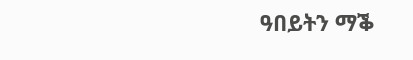ዓበይትን ማቕ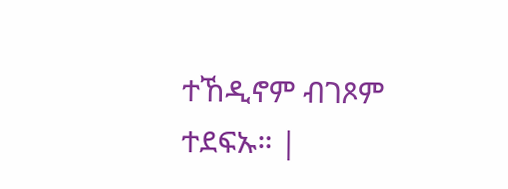ተኸዲኖም ብገጾም ተደፍኡ። |